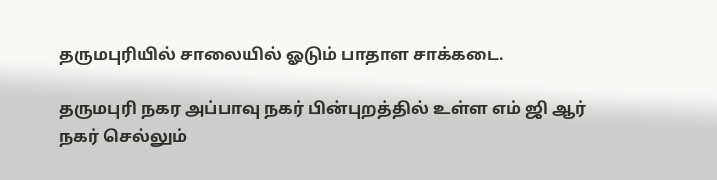தருமபுரியில் சாலையில் ஓடும் பாதாள சாக்கடை.

தருமபுரி நகர அப்பாவு நகர் பின்புறத்தில் உள்ள எம் ஜி ஆர் நகர் செல்லும்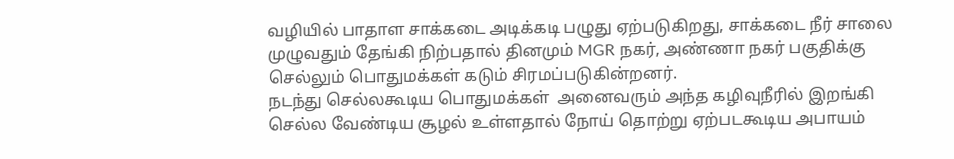வழியில் பாதாள சாக்கடை அடிக்கடி பழுது ஏற்படுகிறது, சாக்கடை நீர் சாலை முழுவதும் தேங்கி நிற்பதால் தினமும் MGR நகர், அண்ணா நகர் பகுதிக்கு செல்லும் பொதுமக்கள் கடும் சிரமப்படுகின்றனர்.
நடந்து செல்லகூடிய பொதுமக்கள்  அனைவரும் அந்த கழிவுநீரில் இறங்கி செல்ல வேண்டிய சூழல் உள்ளதால் நோய் தொற்று ஏற்படகூடிய அபாயம்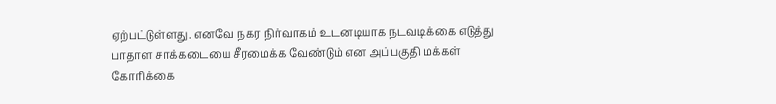ஏற்பட்டுள்ளது. எனவே நகர நிர்வாகம் உடனடியாக நடவடிக்கை எடுத்து பாதாள சாக்கடையை சீரமைக்க வேண்டும் என அப்பகுதி மக்கள் கோரிக்கை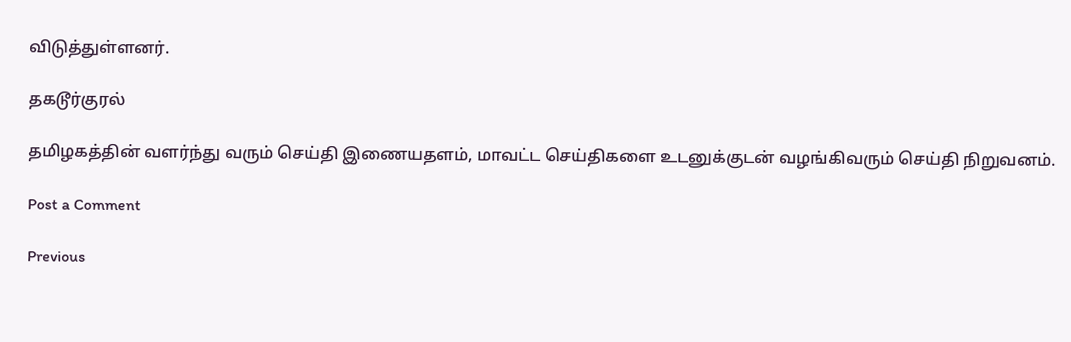விடுத்துள்ளனர்.

தகடூர்குரல்

தமிழகத்தின் வளர்ந்து வரும் செய்தி இணையதளம், மாவட்ட செய்திகளை உடனுக்குடன் வழங்கிவரும் செய்தி நிறுவனம்.

Post a Comment

Previous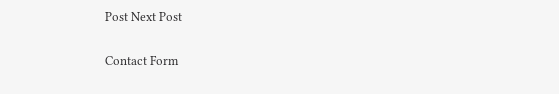Post Next Post

Contact Form